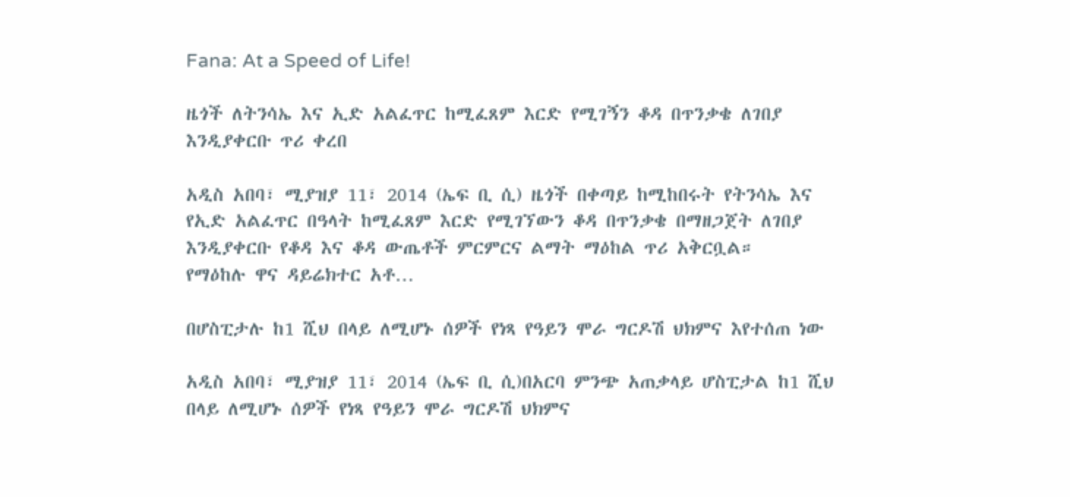Fana: At a Speed of Life!

ዜጎች ለትንሳኤ እና ኢድ አልፈጥር ከሚፈጸም እርድ የሚገኝን ቆዳ በጥንቃቄ ለገበያ እንዲያቀርቡ ጥሪ ቀረበ

አዲስ አበባ፣ ሚያዝያ 11፣ 2014 (ኤፍ ቢ ሲ) ዜጎች በቀጣይ ከሚከበሩት የትንሳኤ እና የኢድ አልፈጥር በዓላት ከሚፈጸም እርድ የሚገኘውን ቆዳ በጥንቃቄ በማዘጋጀት ለገበያ እንዲያቀርቡ የቆዳ እና ቆዳ ውጤቶች ምርምርና ልማት ማዕከል ጥሪ አቅርቧል።   የማዕከሉ ዋና ዳይሬክተር አቶ…

በሆስፒታሉ ከ1 ሺህ በላይ ለሚሆኑ ሰዎች የነጻ የዓይን ሞራ ግርዶሽ ህክምና እየተሰጠ ነው

አዲስ አበባ፣ ሚያዝያ 11፣ 2014 (ኤፍ ቢ ሲ)በአርባ ምንጭ አጠቃላይ ሆስፒታል ከ1 ሺህ በላይ ለሚሆኑ ሰዎች የነጻ የዓይን ሞራ ግርዶሽ ህክምና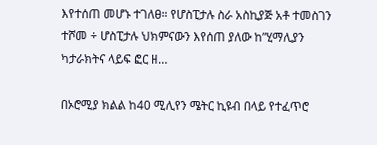እየተሰጠ መሆኑ ተገለፀ። የሆስፒታሉ ስራ አስኪያጅ አቶ ተመስገን ተሾመ ÷ ሆስፒታሉ ህክምናውን እየሰጠ ያለው ከ”ሂማሊያን ካታራክትና ላይፍ ፎር ዘ…

በኦሮሚያ ክልል ከ40 ሚሊየን ሜትር ኪዩብ በላይ የተፈጥሮ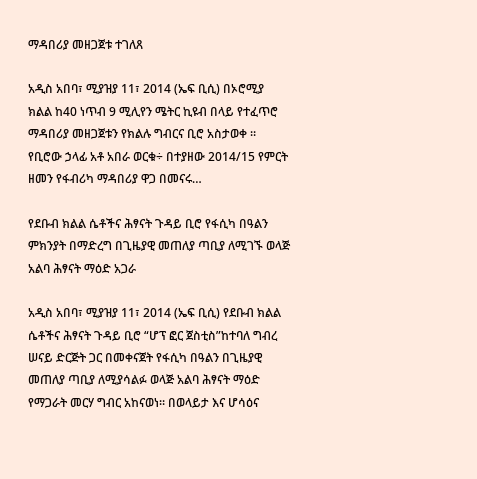ማዳበሪያ መዘጋጀቱ ተገለጸ

አዲስ አበባ፣ ሚያዝያ 11፣ 2014 (ኤፍ ቢሲ) በኦሮሚያ ክልል ከ40 ነጥብ 9 ሚሊየን ሜትር ኪዩብ በላይ የተፈጥሮ ማዳበሪያ መዘጋጀቱን የክልሉ ግብርና ቢሮ አስታወቀ ። የቢሮው ኃላፊ አቶ አበራ ወርቁ÷ በተያዘው 2014/15 የምርት ዘመን የፋብሪካ ማዳበሪያ ዋጋ በመናሩ…

የደቡብ ክልል ሴቶችና ሕፃናት ጉዳይ ቢሮ የፋሲካ በዓልን ምክንያት በማድረግ በጊዜያዊ መጠለያ ጣቢያ ለሚገኙ ወላጅ አልባ ሕፃናት ማዕድ አጋራ

አዲስ አበባ፣ ሚያዝያ 11፣ 2014 (ኤፍ ቢሲ) የደቡብ ክልል ሴቶችና ሕፃናት ጉዳይ ቢሮ “ሆፕ ፎር ጀስቲስ”ከተባለ ግብረ ሠናይ ድርጅት ጋር በመቀናጀት የፋሲካ በዓልን በጊዜያዊ መጠለያ ጣቢያ ለሚያሳልፉ ወላጅ አልባ ሕፃናት ማዕድ የማጋራት መርሃ ግብር አከናወነ። በወላይታ እና ሆሳዕና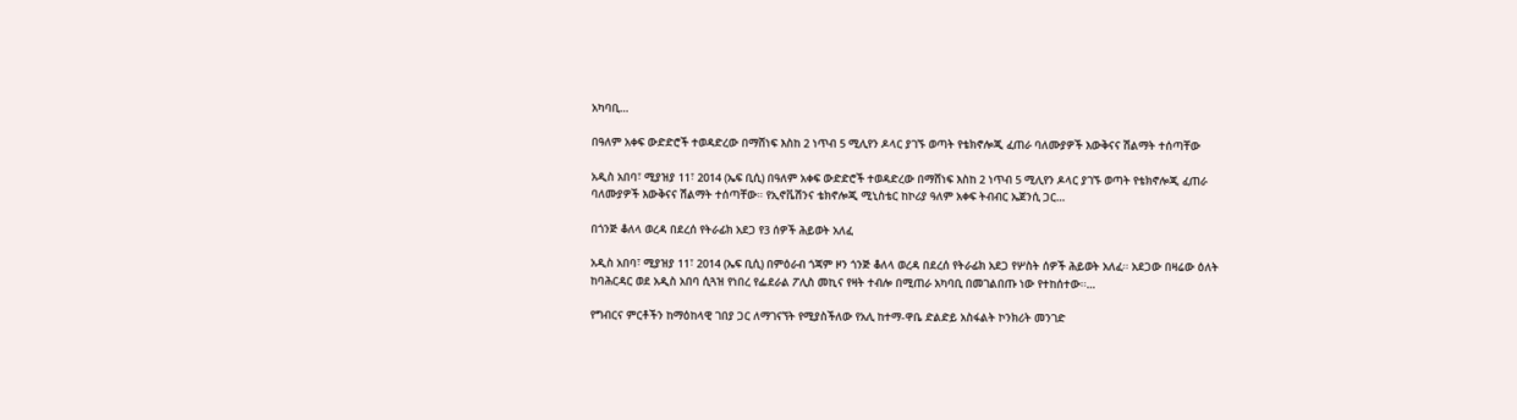አካባቢ…

በዓለም አቀፍ ውድድሮች ተወዳድረው በማሸነፍ እስከ 2 ነጥብ 5 ሚሊየን ዶላር ያገኙ ወጣት የቴክኖሎጂ ፈጠራ ባለሙያዎች እውቅናና ሽልማት ተሰጣቸው

አዲስ አበባ፣ ሚያዝያ 11፣ 2014 (ኤፍ ቢሲ) በዓለም አቀፍ ውድድሮች ተወዳድረው በማሸነፍ እስከ 2 ነጥብ 5 ሚሊየን ዶላር ያገኙ ወጣት የቴክኖሎጂ ፈጠራ ባለሙያዎች እውቅናና ሽልማት ተሰጣቸው። የኢኖቬሽንና ቴክኖሎጂ ሚኒስቴር ከኮሪያ ዓለም አቀፍ ትብብር ኤጀንሲ ጋር…

በጎንጅ ቆለላ ወረዳ በደረሰ የትራፊክ አደጋ የ3 ሰዎች ሕይወት አለፈ

አዲስ አበባ፣ ሚያዝያ 11፣ 2014 (ኤፍ ቢሲ) በምዕራብ ጎጃም ዞን ጎንጅ ቆለላ ወረዳ በደረሰ የትራፊክ አደጋ የሦስት ሰዎች ሕይወት አለፈ፡፡ አደጋው በዛሬው ዕለት ከባሕርዳር ወደ አዲስ አበባ ሲጓዝ የነበረ የፌደራል ፖሊስ መኪና የዛት ተብሎ በሚጠራ አካባቢ በመገልበጡ ነው የተከሰተው፡፡…

የግብርና ምርቶችን ከማዕከላዊ ገበያ ጋር ለማገናኘት የሚያስችለው የአሊ ከተማ-ዋቤ ድልድይ አስፋልት ኮንክሪት መንገድ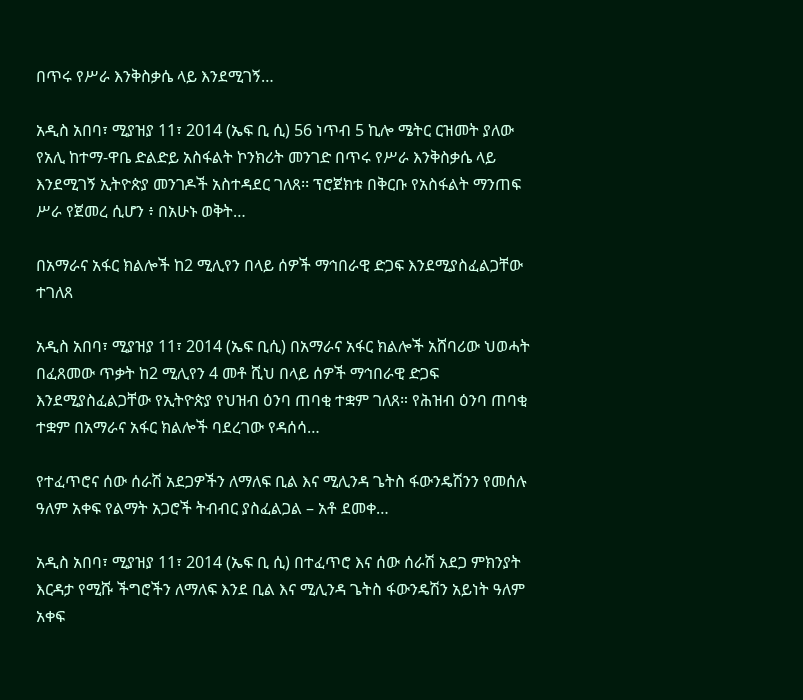በጥሩ የሥራ እንቅስቃሴ ላይ እንደሚገኝ…

አዲስ አበባ፣ ሚያዝያ 11፣ 2014 (ኤፍ ቢ ሲ) 56 ነጥብ 5 ኪሎ ሜትር ርዝመት ያለው የአሊ ከተማ-ዋቤ ድልድይ አስፋልት ኮንክሪት መንገድ በጥሩ የሥራ እንቅስቃሴ ላይ እንደሚገኝ ኢትዮጵያ መንገዶች አስተዳደር ገለጸ፡፡ ፕሮጀክቱ በቅርቡ የአስፋልት ማንጠፍ ሥራ የጀመረ ሲሆን ፥ በአሁኑ ወቅት…

በአማራና አፋር ክልሎች ከ2 ሚሊየን በላይ ሰዎች ማኅበራዊ ድጋፍ እንደሚያስፈልጋቸው ተገለጸ

አዲስ አበባ፣ ሚያዝያ 11፣ 2014 (ኤፍ ቢሲ) በአማራና አፋር ክልሎች አሸባሪው ህወሓት በፈጸመው ጥቃት ከ2 ሚሊየን 4 መቶ ሺህ በላይ ሰዎች ማኅበራዊ ድጋፍ እንደሚያስፈልጋቸው የኢትዮጵያ የህዝብ ዕንባ ጠባቂ ተቋም ገለጸ። የሕዝብ ዕንባ ጠባቂ ተቋም በአማራና አፋር ክልሎች ባደረገው የዳሰሳ…

የተፈጥሮና ሰው ሰራሽ አደጋዎችን ለማለፍ ቢል እና ሚሊንዳ ጌትስ ፋውንዴሽንን የመሰሉ ዓለም አቀፍ የልማት አጋሮች ትብብር ያስፈልጋል – አቶ ደመቀ…

አዲስ አበባ፣ ሚያዝያ 11፣ 2014 (ኤፍ ቢ ሲ) በተፈጥሮ እና ሰው ሰራሽ አደጋ ምክንያት እርዳታ የሚሹ ችግሮችን ለማለፍ እንደ ቢል እና ሚሊንዳ ጌትስ ፋውንዴሽን አይነት ዓለም አቀፍ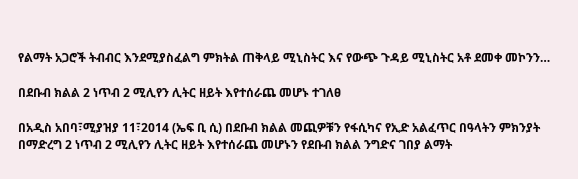የልማት አጋሮች ትብብር እንደሚያስፈልግ ምክትል ጠቅላይ ሚኒስትር እና የውጭ ጉዳይ ሚኒስትር አቶ ደመቀ መኮንን…

በደቡብ ክልል 2 ነጥብ 2 ሚሊየን ሊትር ዘይት እየተሰራጨ መሆኑ ተገለፀ

በአዲስ አበባ፣ሚያዝያ 11፣2014 (ኤፍ ቢ ሲ) በደቡብ ክልል መጪዎቹን የፋሲካና የኢድ አልፈጥር በዓላትን ምክንያት በማድረግ 2 ነጥብ 2 ሚሊየን ሊትር ዘይት እየተሰራጨ መሆኑን የደቡብ ክልል ንግድና ገበያ ልማት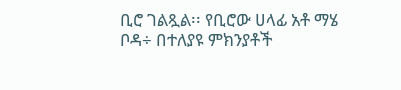ቢሮ ገልጿል፡፡ የቢሮው ሀላፊ አቶ ማሄ ቦዳ÷ በተለያዩ ምክንያቶች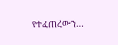የተፈጠረውን…